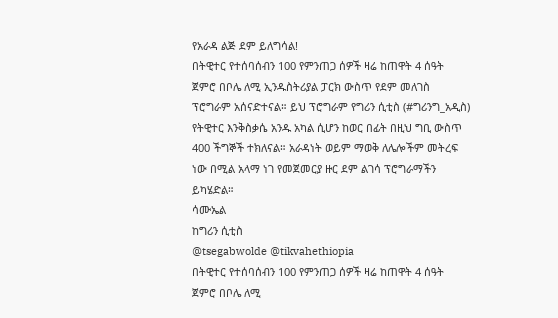የአራዳ ልጅ ደም ይለግሳል!
በትዊተር የተሰባሰብን 100 የምንጠጋ ሰዎች ዛሬ ከጠዋት 4 ሰዓት ጀምሮ በቦሌ ለሚ ኢንዱስትሪያል ፓርክ ውስጥ የደም መለገስ ፕሮግራም አሰናድተናል። ይህ ፕሮግራም የግሪን ሲቲስ (#ግሪንግ_አዲስ) የትዊተር እንቅስቃሴ አንዱ አካል ሲሆን ከወር በፊት በዚህ ግቢ ውስጥ 400 ችግኞች ተክለናል። አራዳነት ወይም ማወቅ ለሌሎችም መትረፍ ነው በሚል አላማ ነገ የመጀመርያ ዙር ደም ልገሳ ፕሮግራማችን ይካሄድል።
ሳሙኤል
ከግሪን ሲቲስ
@tsegabwolde @tikvahethiopia
በትዊተር የተሰባሰብን 100 የምንጠጋ ሰዎች ዛሬ ከጠዋት 4 ሰዓት ጀምሮ በቦሌ ለሚ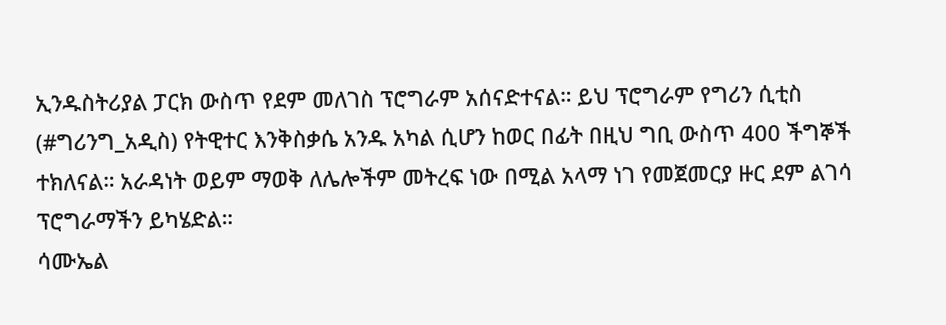ኢንዱስትሪያል ፓርክ ውስጥ የደም መለገስ ፕሮግራም አሰናድተናል። ይህ ፕሮግራም የግሪን ሲቲስ (#ግሪንግ_አዲስ) የትዊተር እንቅስቃሴ አንዱ አካል ሲሆን ከወር በፊት በዚህ ግቢ ውስጥ 400 ችግኞች ተክለናል። አራዳነት ወይም ማወቅ ለሌሎችም መትረፍ ነው በሚል አላማ ነገ የመጀመርያ ዙር ደም ልገሳ ፕሮግራማችን ይካሄድል።
ሳሙኤል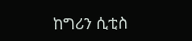ከግሪን ሲቲስ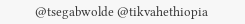@tsegabwolde @tikvahethiopia